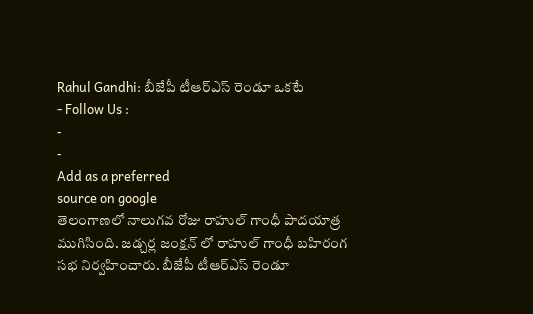Rahul Gandhi: బీజేపీ టీఆర్ఎస్ రెండూ ఒకటే
- Follow Us :
-
-
Add as a preferred
source on google
తెలంగాణలో నాలుగవ రోజు రాహుల్ గాంధీ పాదయాత్ర ముగిసింది. జడ్చర్ల జంక్షన్ లో రాహుల్ గాంధీ బహిరంగ సభ నిర్వహించారు. బీజేపీ టీఆర్ఎస్ రెండూ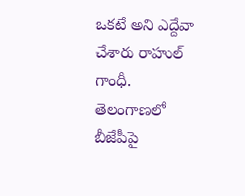ఒకటే అని ఎద్దేవా చేశారు రాహుల్ గాంధీ. తెలంగాణలో బీజేపీపై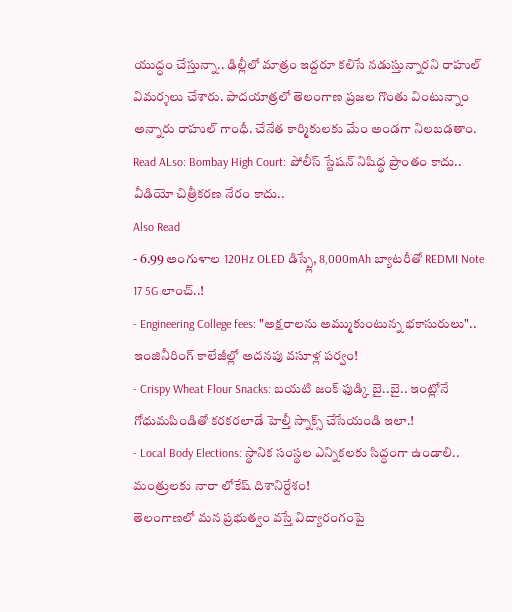యుద్ధం చేస్తున్నా.. ఢిల్లీలో మాత్రం ఇద్దరూ కలిసే నడుస్తున్నారని రాహుల్ విమర్శలు చేశారు. పాదయాత్రలో తెలంగాణ ప్రజల గొంతు వింటున్నాం అన్నారు రాహుల్ గాంధీ. చేనేత కార్మికులకు మేం అండగా నిలబడతాం.
Read ALso: Bombay High Court: పోలీస్ స్టేషన్ నిషిద్ధ ప్రాంతం కాదు.. వీడియో చిత్రీకరణ నేరం కాదు..
Also Read
- 6.99 అంగుళాల 120Hz OLED డిస్ప్లే, 8,000mAh బ్యాటరీతో REDMI Note 17 5G లాంచ్..!
- Engineering College fees: "అక్షరాలను అమ్ముకుంటున్న భకాసురులు".. ఇంజినీరింగ్ కాలేజీల్లో అదనపు వసూళ్ల పర్వం!
- Crispy Wheat Flour Snacks: బయటి జంక్ ఫుడ్కి బై..బై.. ఇంట్లోనే గోధుమపిండితో కరకరలాడే హెల్తీ స్నాక్స్ చేసేయండి ఇలా.!
- Local Body Elections: స్థానిక సంస్థల ఎన్నికలకు సిద్ధంగా ఉండాలి.. మంత్రులకు నారా లోకేష్ దిశానిర్దేశం!
తెలంగాణలో మన ప్రభుత్వం వస్తే విద్యారంగంపై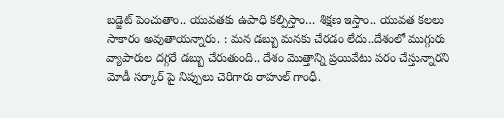బడ్జెట్ పెంచుతాం.. యువతకు ఉపాధి కల్పిస్తాం… శిక్షణ ఇస్తాం.. యువత కలలు సాకారం అవుతాయన్నారు. : మన డబ్బు మనకు చేరడం లేదు..దేశంలో ముగ్గురు వ్యాపారుల దగ్గరే డబ్బు చేరుతుంది.. దేశం మొత్తాన్ని ప్రయివేటు పరం చేస్తున్నారని మోడీ సర్కార్ పై నిప్పులు చెరిగారు రాహుల్ గాంధీ.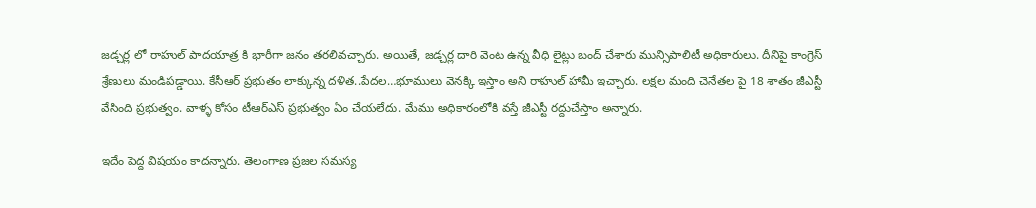జడ్చర్ల లో రాహుల్ పాదయాత్ర కి భారీగా జనం తరలివచ్చారు. అయితే, జడ్చర్ల దారి వెంట ఉన్న వీధి లైట్లు బంద్ చేశారు మున్సిపాలిటీ అధికారులు. దీనిపై కాంగ్రెస్ శ్రేణులు మండిపడ్డాయి. కేసీఆర్ ప్రభుతం లాక్కున్న దళిత..పేదల…భూములు వెనక్కి ఇస్తాం అని రాహుల్ హామీ ఇచ్చారు. లక్షల మంది చెనేతల పై 18 శాతం జీఎస్టీ వేసింది ప్రభుత్వం. వాళ్ళ కోసం టీఆర్ఎస్ ప్రభుత్వం ఏం చేయలేదు. మేము అధికారంలోకి వస్తే జీఎస్టీ రద్దుచేస్తాం అన్నారు.

ఇదేం పెద్ద విషయం కాదన్నారు. తెలంగాణ ప్రజల సమస్య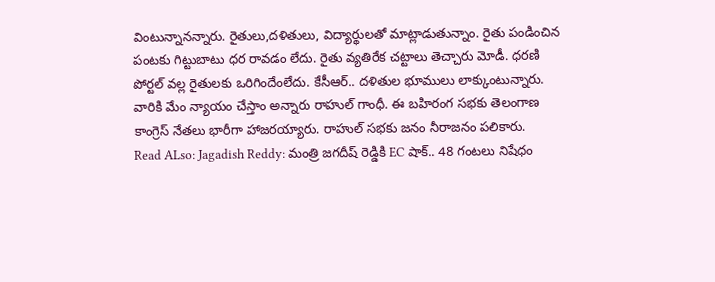వింటున్నానన్నారు. రైతులు,దళితులు, విద్యార్థులతో మాట్లాడుతున్నాం. రైతు పండించిన పంటకు గిట్టుబాటు ధర రావడం లేదు. రైతు వ్యతిరేక చట్టాలు తెచ్చారు మోడీ. ధరణి పోర్టల్ వల్ల రైతులకు ఒరిగిందేంలేదు. కేసీఆర్.. దళితుల భూములు లాక్కుంటున్నారు. వారికి మేం న్యాయం చేస్తాం అన్నారు రాహుల్ గాంధీ. ఈ బహిరంగ సభకు తెలంగాణ కాంగ్రెస్ నేతలు భారీగా హాజరయ్యారు. రాహుల్ సభకు జనం నీరాజనం పలికారు.
Read ALso: Jagadish Reddy: మంత్రి జగదీష్ రెడ్డికి EC షాక్.. 48 గంటలు నిషేధం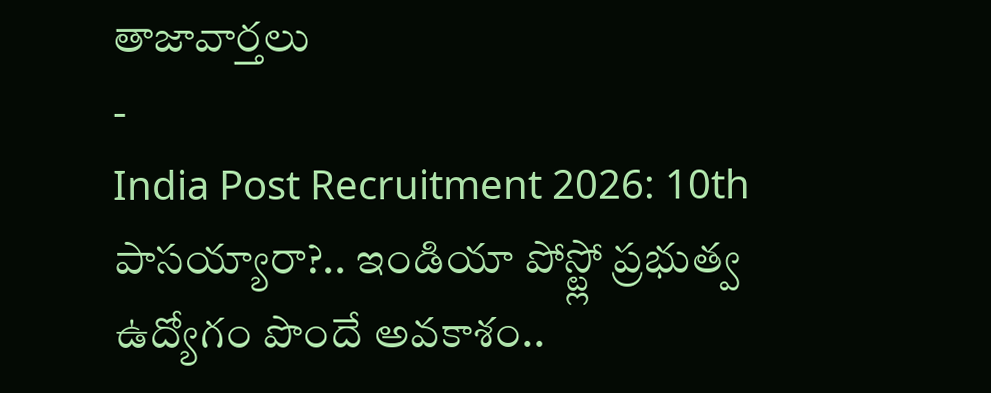తాజావార్తలు
-
India Post Recruitment 2026: 10th పాసయ్యారా?.. ఇండియా పోస్ట్లో ప్రభుత్వ ఉద్యోగం పొందే అవకాశం..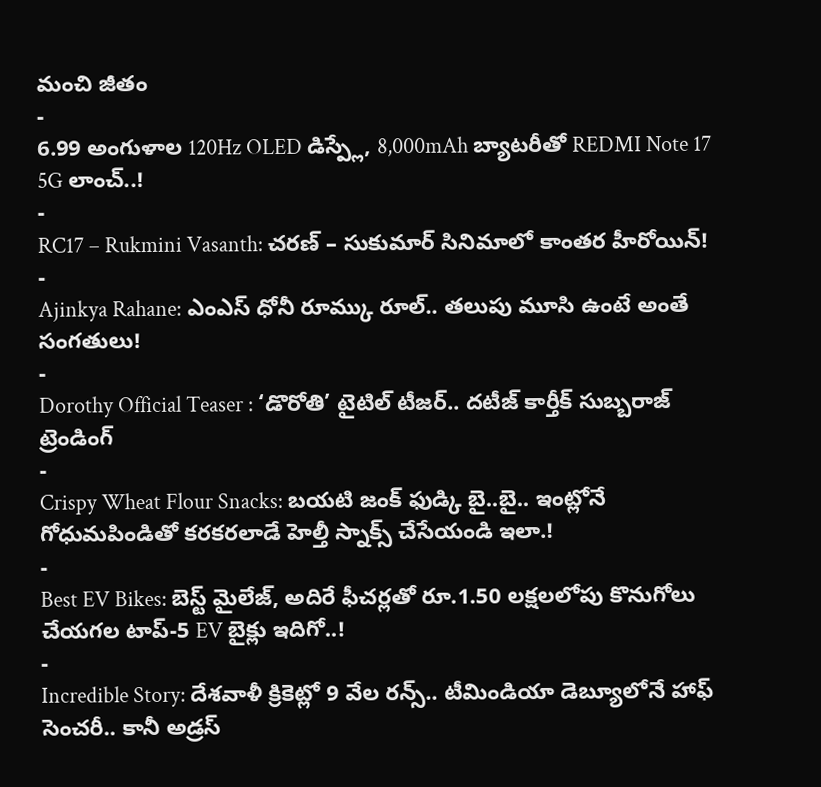మంచి జీతం
-
6.99 అంగుళాల 120Hz OLED డిస్ప్లే, 8,000mAh బ్యాటరీతో REDMI Note 17 5G లాంచ్..!
-
RC17 – Rukmini Vasanth: చరణ్ – సుకుమార్ సినిమాలో కాంతర హీరోయిన్!
-
Ajinkya Rahane: ఎంఎస్ ధోనీ రూమ్కు రూల్.. తలుపు మూసి ఉంటే అంతే సంగతులు!
-
Dorothy Official Teaser : ‘డొరోతి’ టైటిల్ టీజర్.. దటీజ్ కార్తీక్ సుబ్బరాజ్
ట్రెండింగ్
-
Crispy Wheat Flour Snacks: బయటి జంక్ ఫుడ్కి బై..బై.. ఇంట్లోనే గోధుమపిండితో కరకరలాడే హెల్తీ స్నాక్స్ చేసేయండి ఇలా.!
-
Best EV Bikes: బెస్ట్ మైలేజ్, అదిరే ఫీచర్లతో రూ.1.50 లక్షలలోపు కొనుగోలు చేయగల టాప్-5 EV బైక్లు ఇదిగో..!
-
Incredible Story: దేశవాళీ క్రికెట్లో 9 వేల రన్స్.. టీమిండియా డెబ్యూలోనే హాఫ్ సెంచరీ.. కానీ అడ్రస్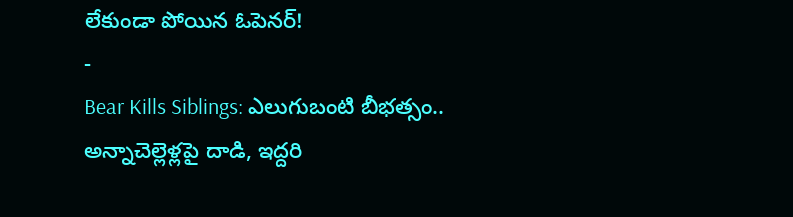లేకుండా పోయిన ఓపెనర్!
-
Bear Kills Siblings: ఎలుగుబంటి బీభత్సం.. అన్నాచెల్లెళ్లపై దాడి, ఇద్దరి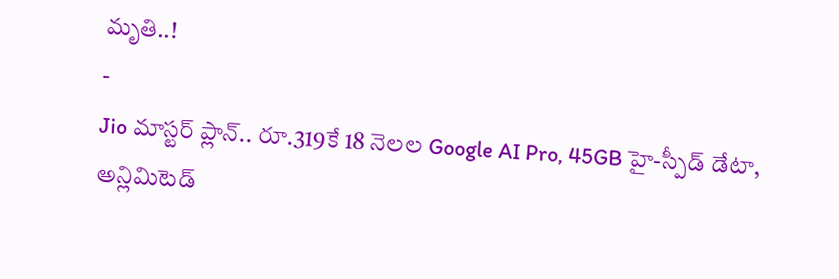మృతి..!
-
Jio మాస్టర్ ప్లాన్.. రూ.319కే 18 నెలల Google AI Pro, 45GB హై-స్పీడ్ డేటా, అన్లిమిటెడ్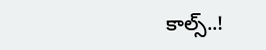కాల్స్..!